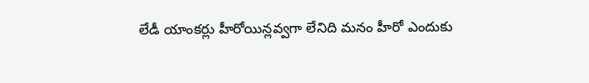లేడీ యాంకర్లు హీరోయిన్లవ్వగా లేనిది మనం హీరో ఎందుకు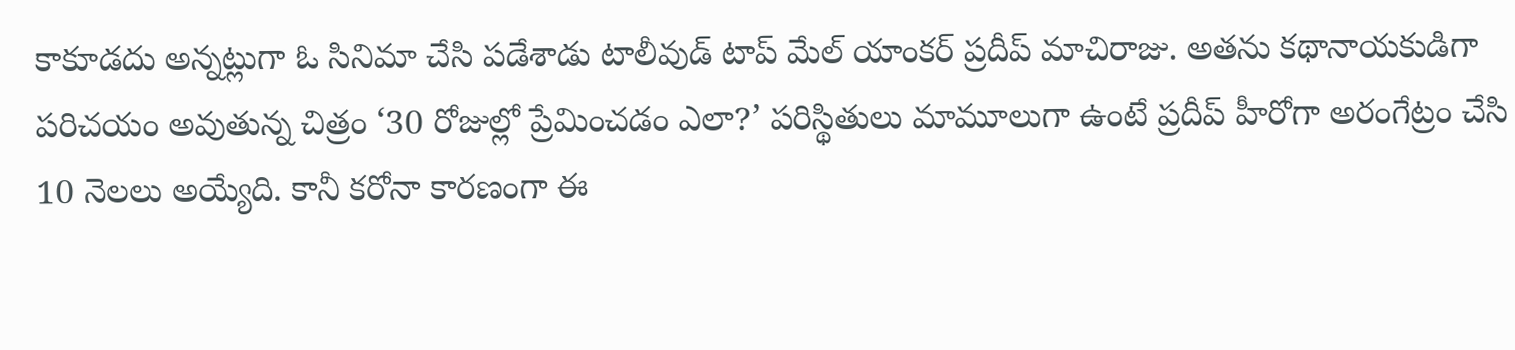కాకూడదు అన్నట్లుగా ఓ సినిమా చేసి పడేశాడు టాలీవుడ్ టాప్ మేల్ యాంకర్ ప్రదీప్ మాచిరాజు. అతను కథానాయకుడిగా పరిచయం అవుతున్న చిత్రం ‘30 రోజుల్లో ప్రేమించడం ఎలా?’ పరిస్థితులు మామూలుగా ఉంటే ప్రదీప్ హీరోగా అరంగేట్రం చేసి 10 నెలలు అయ్యేది. కానీ కరోనా కారణంగా ఈ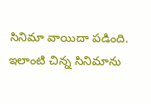సినిమా వాయిదా పడింది.
ఇలాంటి చిన్న సినిమాను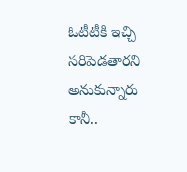ఓటీటీకి ఇచ్చి సరిపెడతారని అనుకున్నారు కానీ..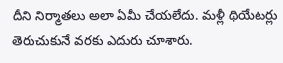దీని నిర్మాతలు అలా ఏమీ చేయలేదు. మళ్లీ థియేటర్లు తెరుచుకునే వరకు ఎదురు చూశారు.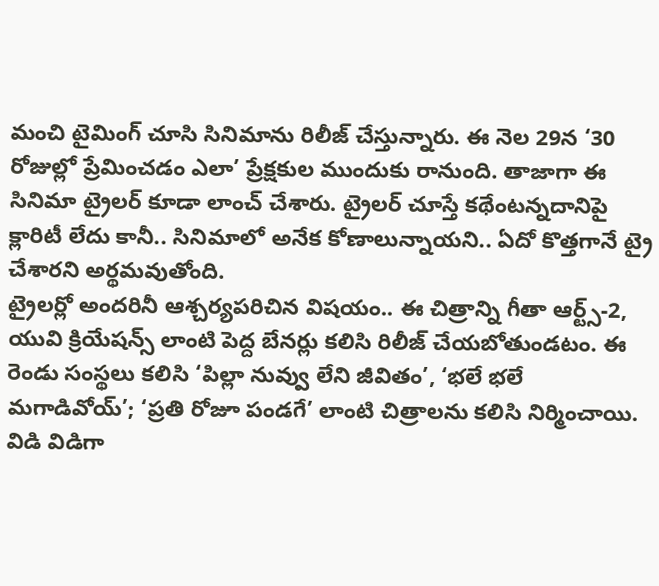మంచి టైమింగ్ చూసి సినిమాను రిలీజ్ చేస్తున్నారు. ఈ నెల 29న ‘30 రోజుల్లో ప్రేమించడం ఎలా’ ప్రేక్షకుల ముందుకు రానుంది. తాజాగా ఈ సినిమా ట్రైలర్ కూడా లాంచ్ చేశారు. ట్రైలర్ చూస్తే కథేంటన్నదానిపై క్లారిటీ లేదు కానీ.. సినిమాలో అనేక కోణాలున్నాయని.. ఏదో కొత్తగానే ట్రై చేశారని అర్థమవుతోంది.
ట్రైలర్లో అందరినీ ఆశ్చర్యపరిచిన విషయం.. ఈ చిత్రాన్ని గీతా ఆర్ట్స్-2, యువి క్రియేషన్స్ లాంటి పెద్ద బేనర్లు కలిసి రిలీజ్ చేయబోతుండటం. ఈ రెండు సంస్థలు కలిసి ‘పిల్లా నువ్వు లేని జీవితం’, ‘భలే భలే మగాడివోయ్’; ‘ప్రతి రోజూ పండగే’ లాంటి చిత్రాలను కలిసి నిర్మించాయి. విడి విడిగా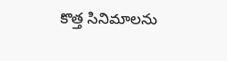కొత్త సినిమాలను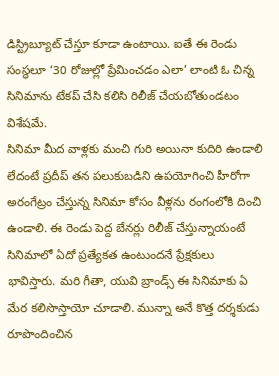డిస్ట్రిబ్యూట్ చేస్తూ కూడా ఉంటాయి. ఐతే ఈ రెండు సంస్థలూ ‘30 రోజుల్లో ప్రేమించడం ఎలా’ లాంటి ఓ చిన్న సినిమాను టేకప్ చేసి కలిసి రిలీజ్ చేయబోతుండటం విశేషమే.
సినిమా మీద వాళ్లకు మంచి గురి అయినా కుదిరి ఉండాలి లేదంటే ప్రదీప్ తన పలుకుబడిని ఉపయోగించి హీరోగా అరంగేట్రం చేస్తున్న సినిమా కోసం వీళ్లను రంగంలోకి దించి ఉండాలి. ఈ రెండు పెద్ద బేనర్లు రిలీజ్ చేస్తున్నాయంటే సినిమాలో ఏదో ప్రత్యేకత ఉంటుందనే ప్రేక్షకులు భావిస్తారు. మరి గీతా, యువి బ్రాండ్స్ ఈ సినిమాకు ఏ మేర కలిసొస్తాయో చూడాలి. మున్నా అనే కొత్త దర్శకుడు రూపొందించిన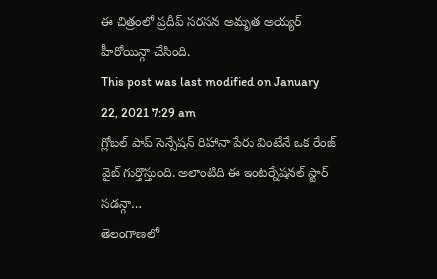ఈ చిత్రంలో ప్రదీప్ సరసన అమృత అయ్యర్ హీరోయిన్గా చేసింది.
This post was last modified on January 22, 2021 7:29 am
గ్లోబల్ పాప్ సెన్సేషన్ రిహానా పేరు వింటేనే ఒక రేంజ్ వైబ్ గుర్తొస్తుంది. అలాంటిది ఈ ఇంటర్నేషనల్ స్టార్ సడన్గా…
తెలంగాణలో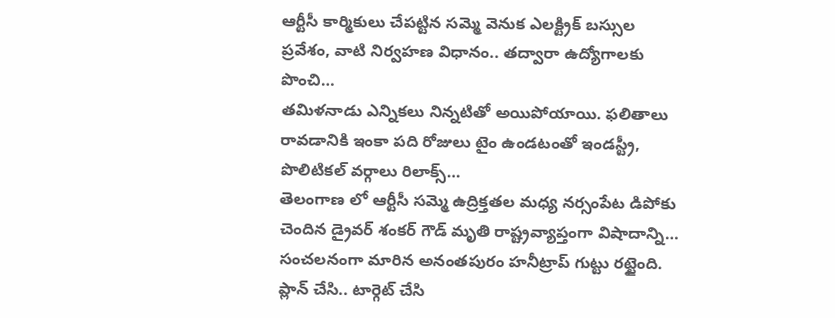ఆర్టీసీ కార్మికులు చేపట్టిన సమ్మె వెనుక ఎలక్ట్రిక్ బస్సుల ప్రవేశం, వాటి నిర్వహణ విధానం.. తద్వారా ఉద్యోగాలకు పొంచి…
తమిళనాడు ఎన్నికలు నిన్నటితో అయిపోయాయి. ఫలితాలు రావడానికి ఇంకా పది రోజులు టైం ఉండటంతో ఇండస్ట్రీ, పొలిటికల్ వర్గాలు రిలాక్స్…
తెలంగాణ లో ఆర్టీసీ సమ్మె ఉద్రిక్తతల మధ్య నర్సంపేట డిపోకు చెందిన డ్రైవర్ శంకర్ గౌడ్ మృతి రాష్ట్రవ్యాప్తంగా విషాదాన్ని…
సంచలనంగా మారిన అనంతపురం హనీట్రాప్ గుట్టు రట్టైంది. ప్లాన్ చేసి.. టార్గెట్ చేసి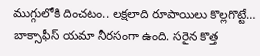ముగ్గులోకి దించటం.. లక్షలాది రూపాయిలు కొల్లగొట్టే…
బాక్సాఫీస్ యమా నీరసంగా ఉంది. సరైన కొత్త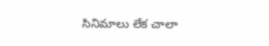సినిమాలు లేక చాలా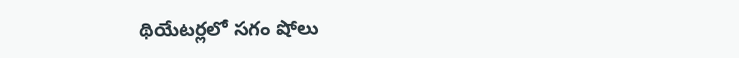థియేటర్లలో సగం షోలు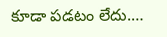కూడా పడటం లేదు.…